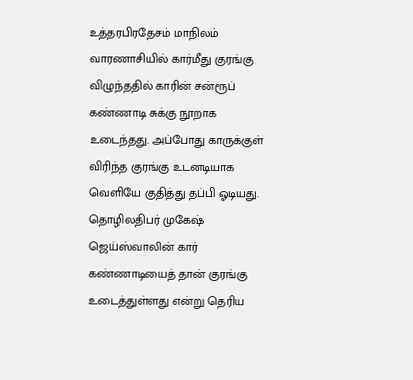உத்தரபிரதேசம் மாநிலம் வாரணாசியில் கார்மீது குரங்கு விழுந்ததில் காரின் சன்ரூப் கண்ணாடி சுக்கு நூறாக உடைந்தது. அப்போது காருக்குள் விரிந்த குரங்கு உடனடியாக வெளியே குதித்து தப்பி ஓடியது.
தொழிலதிபர் முகேஷ் ஜெய்ஸ்வாலின் கார் கண்ணாடியைத் தான் குரங்கு உடைத்துள்ளது என்று தெரிய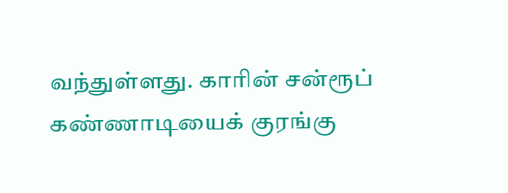வந்துள்ளது. காரின் சன்ரூப் கண்ணாடியைக் குரங்கு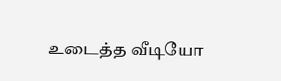உடைத்த வீடியோ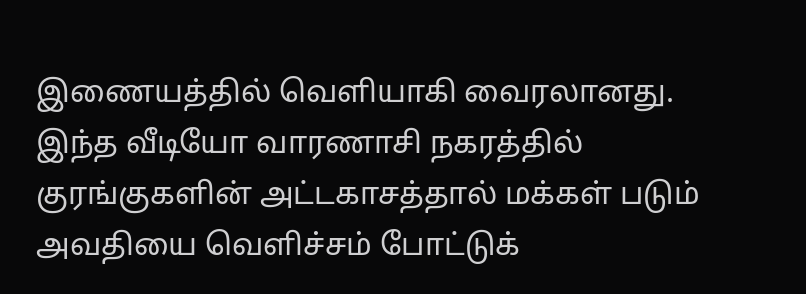இணையத்தில் வெளியாகி வைரலானது.
இந்த வீடியோ வாரணாசி நகரத்தில் குரங்குகளின் அட்டகாசத்தால் மக்கள் படும் அவதியை வெளிச்சம் போட்டுக்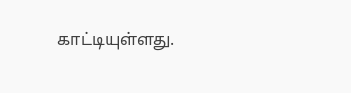காட்டியுள்ளது.